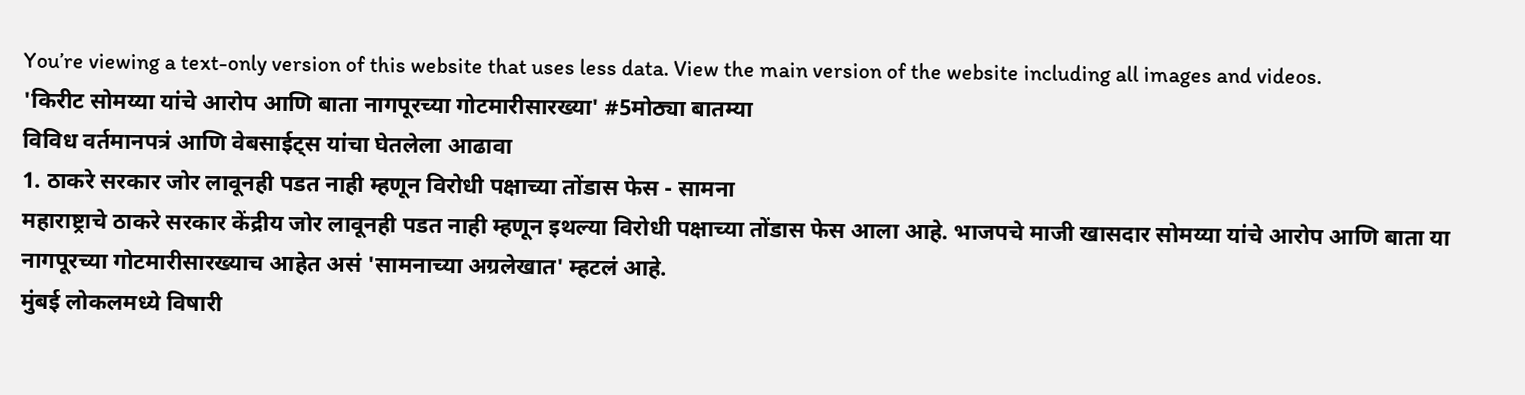You’re viewing a text-only version of this website that uses less data. View the main version of the website including all images and videos.
'किरीट सोमय्या यांचे आरोप आणि बाता नागपूरच्या गोटमारीसारख्या' #5मोठ्या बातम्या
विविध वर्तमानपत्रं आणि वेबसाईट्स यांचा घेतलेला आढावा
1. ठाकरे सरकार जोर लावूनही पडत नाही म्हणून विरोधी पक्षाच्या तोंडास फेस - सामना
महाराष्ट्राचे ठाकरे सरकार केंद्रीय जोर लावूनही पडत नाही म्हणून इथल्या विरोधी पक्षाच्या तोंडास फेस आला आहे. भाजपचे माजी खासदार सोमय्या यांचे आरोप आणि बाता या नागपूरच्या गोटमारीसारख्याच आहेत असं 'सामनाच्या अग्रलेखात' म्हटलं आहे.
मुंबई लोकलमध्ये विषारी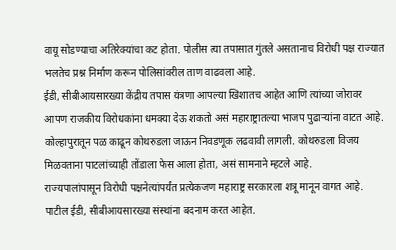वायू सोडण्याचा अतिरेक्यांचा कट होता. पोलीस त्या तपासात गुंतले असतानाच विरोधी पक्ष राज्यात भलतेच प्रश्न निर्माण करून पोलिसांवरील ताण वाढवला आहे.
ईडी, सीबीआयसारख्या केंद्रीय तपास यंत्रणा आपल्या खिशातच आहेत आणि त्यांच्या जोरावर आपण राजकीय विरोधकांना धमक्या देऊ शकतो असं महाराष्ट्रातल्या भाजप पुढाऱ्यांना वाटत आहे. कोल्हापुरातून पळ काढून कोथरुडला जाऊन निवडणूक लढवावी लागली. कोथरुडला विजय मिळवताना पाटलांच्याही तोंडाला फेस आला होता, असं सामनाने म्हटले आहे.
राज्यपालांपासून विरोधी पक्षनेत्यांपर्यंत प्रत्येकजण महाराष्ट्र सरकारला शत्रू मानून वागत आहे. पाटील ईडी, सीबीआयसारख्या संस्थांना बदनाम करत आहेत.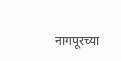नागपूरच्या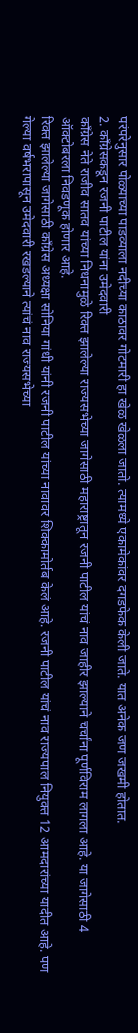परंपरेनुसार पोळ्याच्या पाडव्याला नदीच्या काठावर गोटमारी हा खेळ खेळला जातो. त्यामध्ये एकामेकांवर दगडफेक केली जाते. यात अनेक जण जखमी होतात.
2. काँग्रेसकडून रजनी पाटील यांना उमेदवारी
काँग्रेस नेते राजीव सातव यांच्या निधनामुळे रिक्त झालेल्या राज्यसभेच्या जागेसाठी महाराष्ट्रातून रजनी पाटील यांचं नाव जाहीर झाल्याने चर्चांना पूर्णविराम लागला आहे. या जागेसाठी 4 ऑक्टोबरला निवडणूक होणार आहे.
रिक्त झालेल्या जागेसाठी काँग्रेस अध्यक्षा सोनिया गांधी यांनी रजनी पाटील यांच्या नावावर शिक्कामोर्तब केलं आहे. रजनी पाटील यांचं नाव राज्यपाल नियुक्त 12 आमदारांच्या यादीत आहे. पण गेल्या वर्षभरापासून उमेदवारी रखडल्याने त्यांचं नाव राज्यसभेच्या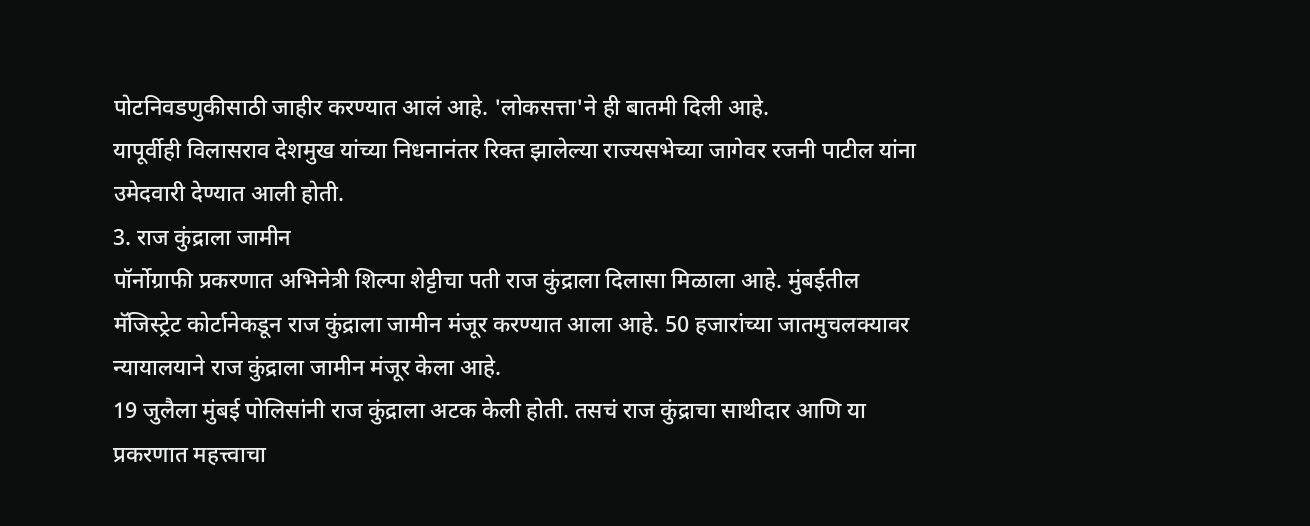पोटनिवडणुकीसाठी जाहीर करण्यात आलं आहे. 'लोकसत्ता'ने ही बातमी दिली आहे.
यापूर्वीही विलासराव देशमुख यांच्या निधनानंतर रिक्त झालेल्या राज्यसभेच्या जागेवर रजनी पाटील यांना उमेदवारी देण्यात आली होती.
3. राज कुंद्राला जामीन
पॉर्नोग्राफी प्रकरणात अभिनेत्री शिल्पा शेट्टीचा पती राज कुंद्राला दिलासा मिळाला आहे. मुंबईतील मॅजिस्ट्रेट कोर्टानेकडून राज कुंद्राला जामीन मंजूर करण्यात आला आहे. 50 हजारांच्या जातमुचलक्यावर न्यायालयाने राज कुंद्राला जामीन मंजूर केला आहे.
19 जुलैला मुंबई पोलिसांनी राज कुंद्राला अटक केली होती. तसचं राज कुंद्राचा साथीदार आणि या प्रकरणात महत्त्वाचा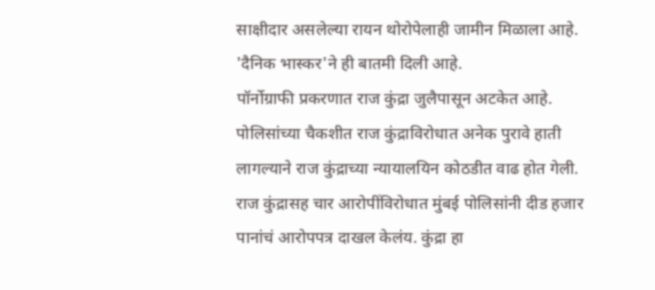साक्षीदार असलेल्या रायन थोरोपेलाही जामीन मिळाला आहे. 'दैनिक भास्कर'ने ही बातमी दिली आहे.
पॉर्नोग्राफी प्रकरणात राज कुंद्रा जुलैपासून अटकेत आहे. पोलिसांच्या चैकशीत राज कुंद्राविरोधात अनेक पुरावे हाती लागल्याने राज कुंद्राच्या न्यायालयिन कोठडीत वाढ होत गेली.
राज कुंद्रासह चार आरोपींविरोधात मुंबई पोलिसांनी दीड हजार पानांचं आरोपपत्र दाखल केलंय. कुंद्रा हा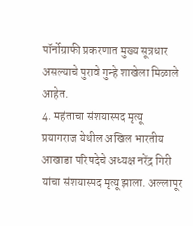पॉर्नोग्राफी प्रकरणात मुख्य सूत्रधार असल्याचे पुरावे गुन्हे शाखेला मिळाले आहेत.
4. महंताचा संशयास्पद मृत्यू
प्रयागराज येथील अखिल भारतीय आखाडा परिषदेचे अध्यक्ष नरेंद्र गिरी यांचा संशयास्पद मृत्यू झाला. अल्लापूर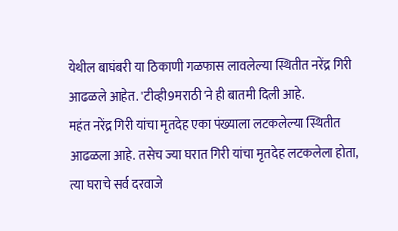येथील बाघंबरी या ठिकाणी गळफास लावलेल्या स्थितीत नरेंद्र गिरी आढळले आहेत. 'टीव्ही9मराठी'ने ही बातमी दिली आहे.
महंत नरेंद्र गिरी यांचा मृतदेह एका पंख्याला लटकलेल्या स्थितीत आढळला आहे. तसेच ज्या घरात गिरी यांचा मृतदेह लटकलेला होता, त्या घराचे सर्व दरवाजे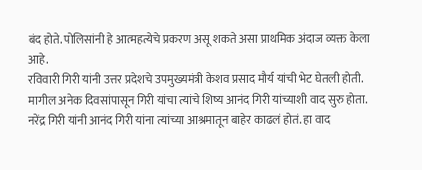बंद होते. पोलिसांनी हे आत्महत्येचे प्रकरण असू शकते असा प्राथमिक अंदाज व्यक्त केला आहे.
रविवारी गिरी यांनी उत्तर प्रदेशचे उपमुख्यमंत्री केशव प्रसाद मौर्य यांची भेट घेतली होती. मागील अनेक दिवसांपासून गिरी यांचा त्यांचे शिष्य आनंद गिरी यांच्याशी वाद सुरु होता. नरेंद्र गिरी यांनी आनंद गिरी यांना त्यांच्या आश्रमातून बाहेर काढलं होतं. हा वाद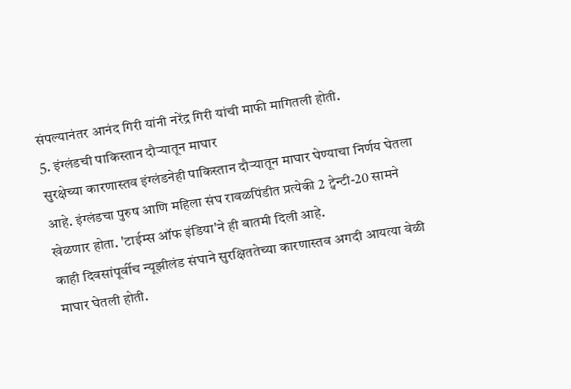संपल्यानंतर आनंद गिरी यांनी नरेंद्र गिरी यांची माफी मागितली होती.
5. इंग्लंडची पाकिस्तान दौऱ्यातून माघार
सुरक्षेच्या कारणास्तव इंग्लंडनेही पाकिस्तान दौऱ्यातून माघार घेण्याचा निर्णय घेतला आहे. इंग्लंडचा पुरुष आणि महिला संघ रावळपिंडीत प्रत्येकी 2 ट्वेन्टी-20 सामने खेळणार होता. 'टाईम्स ऑफ इंडिया'ने ही बातमी दिली आहे.
काही दिवसांपूर्वीच न्यूझीलंड संघाने सुरक्षिततेच्या कारणास्तव अगदी आयत्या वेळी माघार घेतली होती.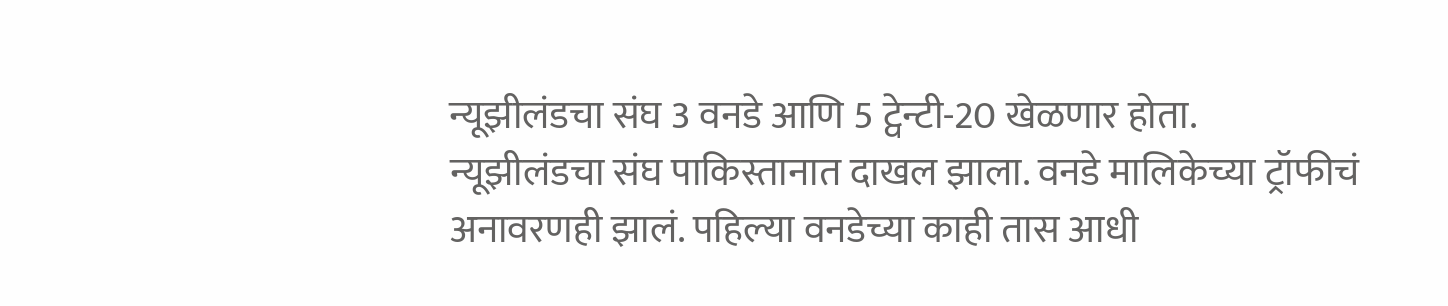न्यूझीलंडचा संघ 3 वनडे आणि 5 ट्वेन्टी-20 खेळणार होता.
न्यूझीलंडचा संघ पाकिस्तानात दाखल झाला. वनडे मालिकेच्या ट्रॉफीचं अनावरणही झालं. पहिल्या वनडेच्या काही तास आधी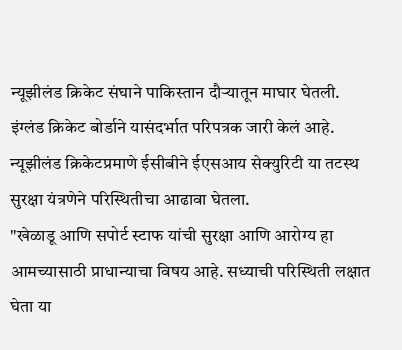न्यूझीलंड क्रिकेट संघाने पाकिस्तान दौऱ्यातून माघार घेतली.
इंग्लंड क्रिकेट बोर्डाने यासंदर्भात परिपत्रक जारी केलं आहे. न्यूझीलंड क्रिकेटप्रमाणे ईसीबीने ईएसआय सेक्युरिटी या तटस्थ सुरक्षा यंत्रणेने परिस्थितीचा आढावा घेतला.
"खेळाडू आणि सपोर्ट स्टाफ यांची सुरक्षा आणि आरोग्य हा आमच्यासाठी प्राधान्याचा विषय आहे. सध्याची परिस्थिती लक्षात घेता या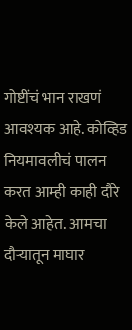गोष्टींचं भान राखणं आवश्यक आहे. कोव्हिड नियमावलीचं पालन करत आम्ही काही दौरे केले आहेत. आमचा दौऱ्यातून माघार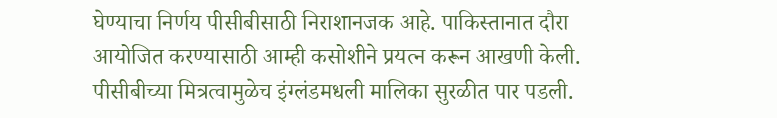घेण्याचा निर्णय पीसीबीसाठी निराशानजक आहे. पाकिस्तानात दौरा आयोजित करण्यासाठी आम्ही कसोशीने प्रयत्न करून आखणी केली. पीसीबीच्या मित्रत्वामुळेच इंग्लंडमधली मालिका सुरळीत पार पडली.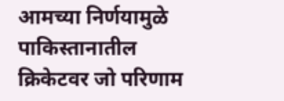आमच्या निर्णयामुळे पाकिस्तानातील क्रिकेटवर जो परिणाम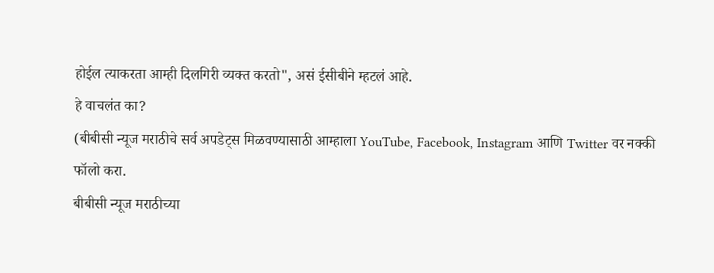होईल त्याकरता आम्ही दिलगिरी व्यक्त करतो", असं ईसीबीने म्हटलं आहे.
हे वाचलंत का?
(बीबीसी न्यूज मराठीचे सर्व अपडेट्स मिळवण्यासाठी आम्हाला YouTube, Facebook, Instagram आणि Twitter वर नक्की फॉलो करा.
बीबीसी न्यूज मराठीच्या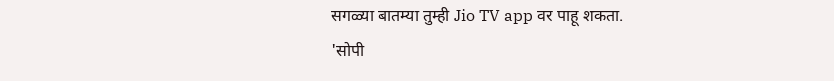सगळ्या बातम्या तुम्ही Jio TV app वर पाहू शकता.
'सोपी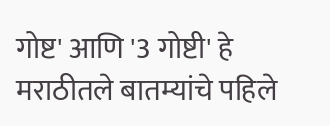गोष्ट' आणि '3 गोष्टी' हे मराठीतले बातम्यांचे पहिले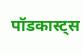पॉडकास्ट्स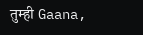तुम्ही Gaana,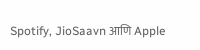Spotify, JioSaavn आणि Apple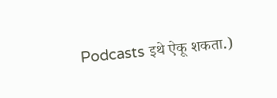Podcasts इथे ऐकू शकता.)